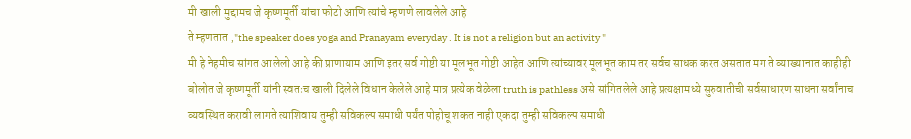मी खाली मुद्दामच जे कृष्णमूर्ती यांचा फोटो आणि त्यांचे म्हणणे लावलेले आहे
ते म्हणतात ,"the speaker does yoga and Pranayam everyday . It is not a religion but an activity "
मी हे नेहमीच सांगत आलेलो आहे की प्राणायाम आणि इतर सर्व गोष्टी या मूलभूत गोष्टी आहेत आणि त्यांच्यावर मूलभूत काम तर सर्वच साधक करत असतात मग ते व्याख्यानात काहीही बोलोत जे कृष्णमूर्ती यांनी स्वतःच खाली दिलेले विधान केलेले आहे मात्र प्रत्येक वेळेला truth is pathless असे सांगितलेले आहे प्रत्यक्षामध्ये सुरुवातीची सर्वसाधारण साधना सर्वांनाच व्यवस्थित करावी लागते त्याशिवाय तुम्ही सविकल्प समाधी पर्यंत पोहोचू शकत नाही एकदा तुम्ही सविकल्प समाधी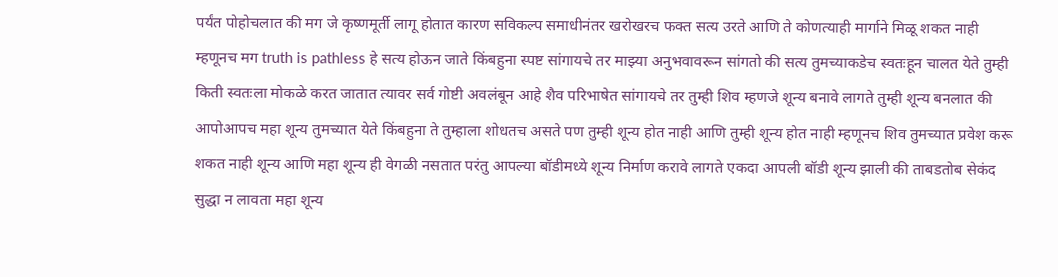पर्यंत पोहोचलात की मग जे कृष्णमूर्ती लागू होतात कारण सविकल्प समाधीनंतर खरोखरच फक्त सत्य उरते आणि ते कोणत्याही मार्गाने मिळू शकत नाही म्हणूनच मग truth is pathless हे सत्य होऊन जाते किंबहुना स्पष्ट सांगायचे तर माझ्या अनुभवावरून सांगतो की सत्य तुमच्याकडेच स्वतःहून चालत येते तुम्ही किती स्वतःला मोकळे करत जातात त्यावर सर्व गोष्टी अवलंबून आहे शैव परिभाषेत सांगायचे तर तुम्ही शिव म्हणजे शून्य बनावे लागते तुम्ही शून्य बनलात की आपोआपच महा शून्य तुमच्यात येते किंबहुना ते तुम्हाला शोधतच असते पण तुम्ही शून्य होत नाही आणि तुम्ही शून्य होत नाही म्हणूनच शिव तुमच्यात प्रवेश करू शकत नाही शून्य आणि महा शून्य ही वेगळी नसतात परंतु आपल्या बॉडीमध्ये शून्य निर्माण करावे लागते एकदा आपली बॉडी शून्य झाली की ताबडतोब सेकंद सुद्धा न लावता महा शून्य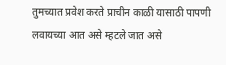तुमच्यात प्रवेश करते प्राचीन काळी यासाठी पापणी लवायच्या आत असे म्हटले जात असे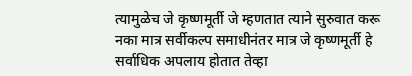त्यामुळेच जे कृष्णमूर्ती जे म्हणतात त्याने सुरुवात करू नका मात्र सर्वीकल्प समाधीनंतर मात्र जे कृष्णमूर्ती हे सर्वाधिक अपलाय होतात तेव्हा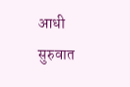आधी सुरुवात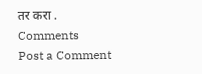तर करा .
Comments
Post a Comment